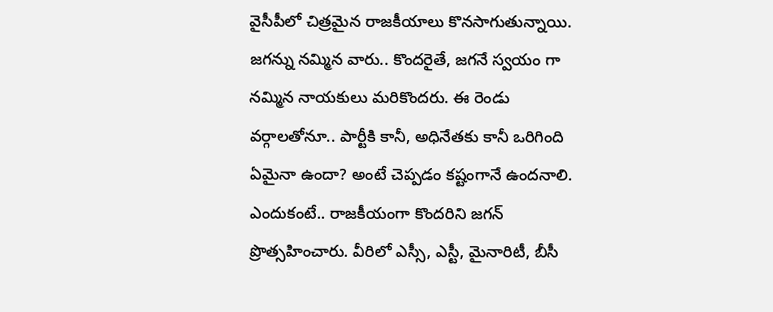వైసీపీలో చిత్రమైన రాజకీయాలు కొనసాగుతున్నాయి. జగన్ను నమ్మిన వారు.. కొందరైతే, జగనే స్వయం గా నమ్మిన నాయకులు మరికొందరు. ఈ రెండు వర్గాలతోనూ.. పార్టీకి కానీ, అధినేతకు కానీ ఒరిగింది ఏమైనా ఉందా? అంటే చెప్పడం కష్టంగానే ఉందనాలి. ఎందుకంటే.. రాజకీయంగా కొందరిని జగన్ ప్రొత్సహించారు. వీరిలో ఎస్సీ, ఎస్టీ, మైనారిటీ, బీసీ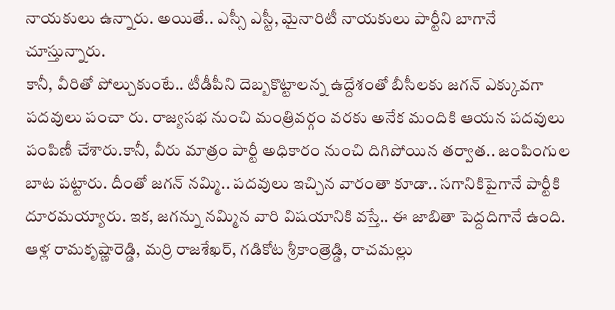నాయకులు ఉన్నారు. అయితే.. ఎస్సీ ఎస్టీ, మైనారిటీ నాయకులు పార్టీని బాగానే చూస్తున్నారు.
కానీ, వీరితో పోల్చుకుంటే.. టీడీపీని దెబ్బకొట్టాలన్న ఉద్దేశంతో బీసీలకు జగన్ ఎక్కువగా పదవులు పంచా రు. రాజ్యసభ నుంచి మంత్రివర్గం వరకు అనేక మందికి ఆయన పదవులు పంపిణీ చేశారు.కానీ, వీరు మాత్రం పార్టీ అధికారం నుంచి దిగిపోయిన తర్వాత.. జంపింగుల బాట పట్టారు. దీంతో జగన్ నమ్మి.. పదవులు ఇచ్చిన వారంతా కూడా.. సగానికిపైగానే పార్టీకి దూరమయ్యారు. ఇక, జగన్ను నమ్మిన వారి విషయానికి వస్తే.. ఈ జాబితా పెద్దదిగానే ఉంది.
ఆళ్ల రామకృష్ణారెడ్డి, మర్రి రాజశేఖర్, గడికోట శ్రీకాంత్రెడ్డి, రాచమల్లు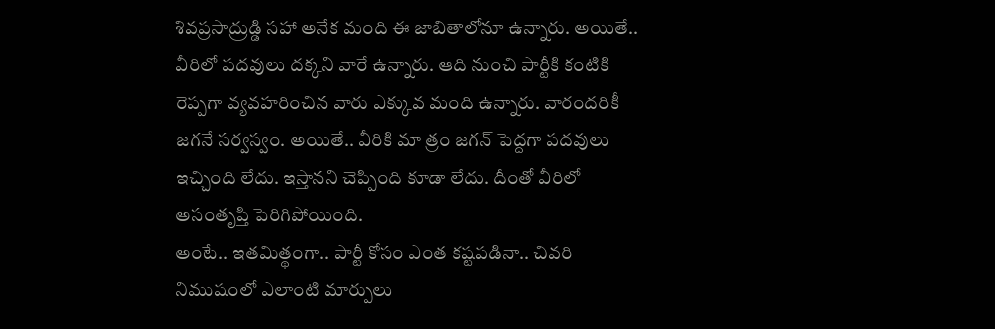శివప్రసాద్రుడ్డి సహా అనేక మంది ఈ జాబితాలోనూ ఉన్నారు. అయితే.. వీరిలో పదవులు దక్కని వారే ఉన్నారు. ఆది నుంచి పార్టీకి కంటికి రెప్పగా వ్యవహరించిన వారు ఎక్కువ మంది ఉన్నారు. వారందరికీ జగనే సర్వస్వం. అయితే.. వీరికి మా త్రం జగన్ పెద్దగా పదవులు ఇచ్చింది లేదు. ఇస్తానని చెప్పింది కూడా లేదు. దీంతో వీరిలో అసంతృప్తి పెరిగిపోయింది.
అంటే.. ఇతమిత్థంగా.. పార్టీ కోసం ఎంత కష్టపడినా.. చివరి నిముషంలో ఎలాంటి మార్పులు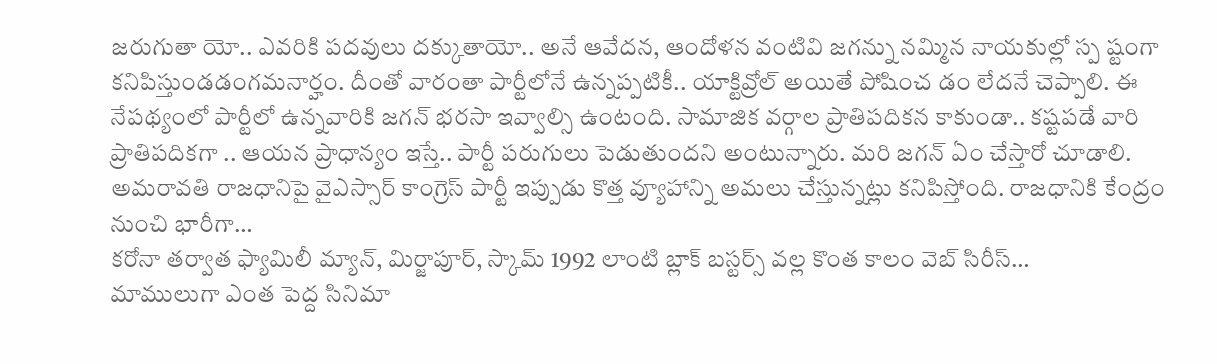జరుగుతా యో.. ఎవరికి పదవులు దక్కుతాయో.. అనే ఆవేదన, ఆందోళన వంటివి జగన్ను నమ్మిన నాయకుల్లో స్ప ష్టంగా కనిపిస్తుండడంగమనార్హం. దీంతో వారంతా పార్టీలోనే ఉన్నప్పటికీ.. యాక్టివ్రోల్ అయితే పోషించ డం లేదనే చెప్పాలి. ఈ నేపథ్యంలో పార్టీలో ఉన్నవారికి జగన్ భరసా ఇవ్వాల్సి ఉంటంది. సామాజిక వర్గాల ప్రాతిపదికన కాకుండా.. కష్టపడే వారి ప్రాతిపదికగా .. ఆయన ప్రాధాన్యం ఇస్తే.. పార్టీ పరుగులు పెడుతుందని అంటున్నారు. మరి జగన్ ఏం చేస్తారో చూడాలి.
అమరావతి రాజధానిపై వైఎస్సార్ కాంగ్రెస్ పార్టీ ఇప్పుడు కొత్త వ్యూహాన్ని అమలు చేస్తున్నట్లు కనిపిస్తోంది. రాజధానికి కేంద్రం నుంచి భారీగా…
కరోనా తర్వాత ఫ్యామిలీ మ్యాన్, మిర్జాపూర్, స్కామ్ 1992 లాంటి బ్లాక్ బస్టర్స్ వల్ల కొంత కాలం వెబ్ సిరీస్…
మాములుగా ఎంత పెద్ద సినిమా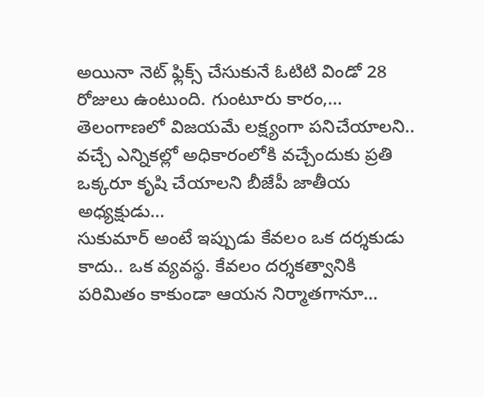అయినా నెట్ ఫ్లిక్స్ చేసుకునే ఓటిటి విండో 28 రోజులు ఉంటుంది. గుంటూరు కారం,…
తెలంగాణలో విజయమే లక్ష్యంగా పనిచేయాలని.. వచ్చే ఎన్నికల్లో అధికారంలోకి వచ్చేందుకు ప్రతి ఒక్కరూ కృషి చేయాలని బీజేపీ జాతీయ అధ్యక్షుడు…
సుకుమార్ అంటే ఇప్పుడు కేవలం ఒక దర్శకుడు కాదు.. ఒక వ్యవస్థ. కేవలం దర్శకత్వానికి పరిమితం కాకుండా ఆయన నిర్మాతగానూ…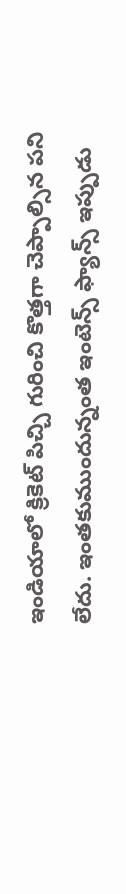ఇండియాలో క్రికెట్ పిచ్చి గురించి కొత్తగా చెప్పాల్సిన పని లేదు. ఇంతకుముందున్నంత ఇంటెన్స్ ఫ్యాన్స్ ఇప్పుడు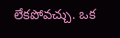లేకపోవచ్చు. ఒక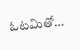ఓటమితో…